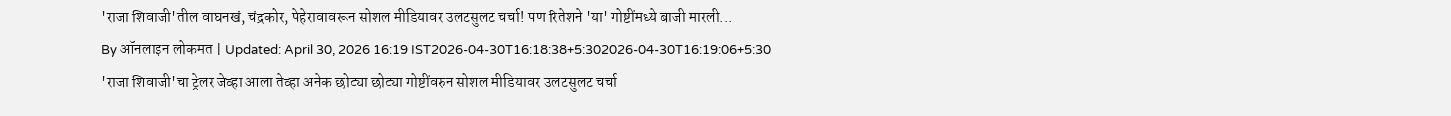'राजा शिवाजी'तील वाघनखं, चंद्रकोर, पेहेरावावरून सोशल मीडियावर उलटसुलट चर्चा! पण रितेशने 'या' गोष्टींमध्ये बाजी मारली...
By ऑनलाइन लोकमत | Updated: April 30, 2026 16:19 IST2026-04-30T16:18:38+5:302026-04-30T16:19:06+5:30
'राजा शिवाजी'चा ट्रेलर जेव्हा आला तेव्हा अनेक छोट्या छोट्या गोष्टींवरुन सोशल मीडियावर उलटसुलट चर्चा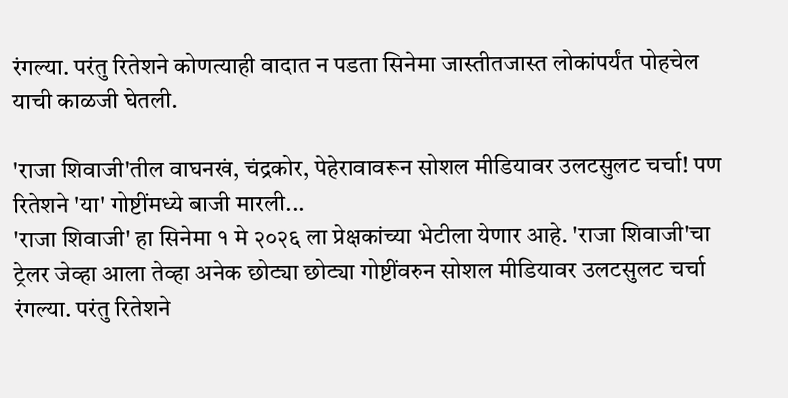रंगल्या. परंतु रितेशने कोणत्याही वादात न पडता सिनेमा जास्तीतजास्त लोकांपर्यंत पोहचेल याची काळजी घेतली.

'राजा शिवाजी'तील वाघनखं, चंद्रकोर, पेहेरावावरून सोशल मीडियावर उलटसुलट चर्चा! पण रितेशने 'या' गोष्टींमध्ये बाजी मारली...
'राजा शिवाजी' हा सिनेमा १ मे २०२६ ला प्रेक्षकांच्या भेटीला येणार आहे. 'राजा शिवाजी'चा ट्रेलर जेव्हा आला तेव्हा अनेक छोट्या छोट्या गोष्टींवरुन सोशल मीडियावर उलटसुलट चर्चा रंगल्या. परंतु रितेशने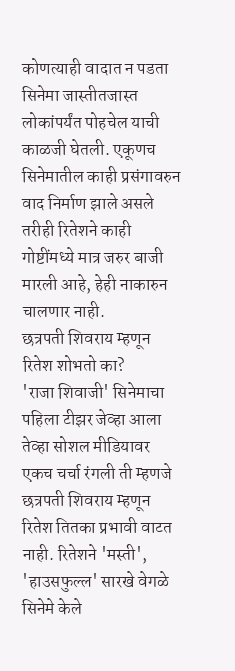कोणत्याही वादात न पडता सिनेमा जास्तीतजास्त लोकांपर्यंत पोहचेल याची काळजी घेतली. एकूणच सिनेमातील काही प्रसंगावरुन वाद निर्माण झाले असले तरीही रितेशने काही गोष्टींमध्ये मात्र जरुर बाजी मारली आहे, हेही नाकारुन चालणार नाही.
छत्रपती शिवराय म्हणून रितेश शोभतो का?
'राजा शिवाजी' सिनेमाचा पहिला टीझर जेव्हा आला तेव्हा सोशल मीडियावर एकच चर्चा रंगली ती म्हणजे छत्रपती शिवराय म्हणून रितेश तितका प्रभावी वाटत नाही. रितेशने 'मस्ती', 'हाउसफुल्ल' सारखे वेगळे सिनेमे केले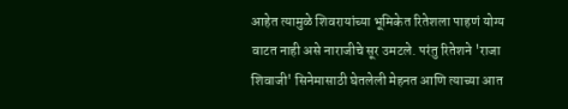आहेत त्यामुळे शिवरायांच्या भूमिकेत रितेशला पाहणं योग्य वाटत नाही असे नाराजीचे सूर उमटले. परंतु रितेशने 'राजा शिवाजी' सिनेमासाठी घेतलेली मेहनत आणि त्याच्या आत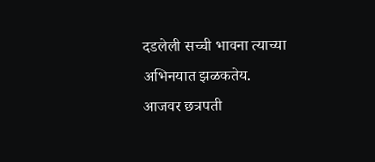दडलेली सच्ची भावना त्याच्या अभिनयात झळकतेय.
आजवर छत्रपती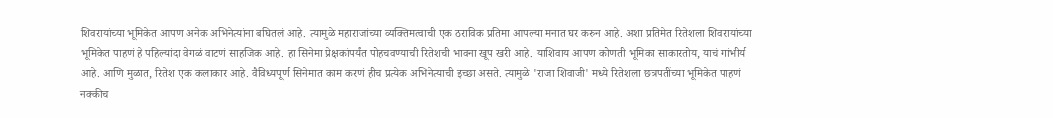शिवरायांच्या भूमिकेत आपण अनेक अभिनेत्यांना बघितलं आहे. त्यामुळे महाराजांच्या व्यक्तिमत्वाची एक ठराविक प्रतिमा आपल्या मनात घर करुन आहे. अशा प्रतिमेत रितेशला शिवरायांच्या भूमिकेत पाहणं हे पहिल्यांदा वेगळं वाटणं साहजिक आहे. हा सिनेमा प्रेक्षकांपर्यंत पोहचवण्याची रितेशची भावना खूप खरी आहे. याशिवाय आपण कोणती भूमिका साकारतोय, याचं गांभीर्य आहे. आणि मुळात, रितेश एक कलाकार आहे. वैविध्यपूर्ण सिनेमात काम करणं हीच प्रत्येक अभिनेत्याची इच्छा असते. त्यामुळे 'राजा शिवाजी' मध्ये रितेशला छत्रपतींच्या भूमिकेत पाहणं नक्कीच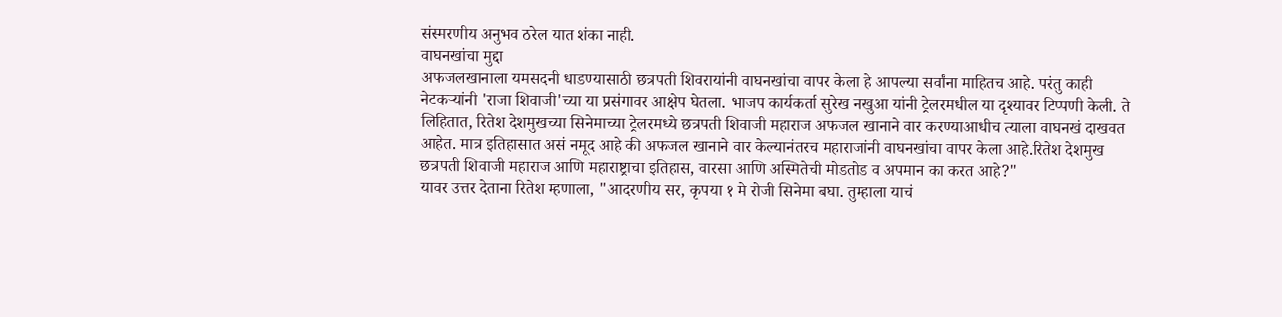संस्मरणीय अनुभव ठरेल यात शंका नाही.
वाघनखांचा मुद्दा
अफजलखानाला यमसदनी धाडण्यासाठी छत्रपती शिवरायांनी वाघनखांचा वापर केला हे आपल्या सर्वांना माहितच आहे. परंतु काही नेटकऱ्यांनी 'राजा शिवाजी'च्या या प्रसंगावर आक्षेप घेतला. भाजप कार्यकर्ता सुरेख नखुआ यांनी ट्रेलरमधील या दृश्यावर टिप्पणी केली. ते लिहितात, रितेश देशमुखच्या सिनेमाच्या ट्रेलरमध्ये छत्रपती शिवाजी महाराज अफजल खानाने वार करण्याआधीच त्याला वाघनखं दाखवत आहेत. मात्र इतिहासात असं नमूद आहे की अफजल खानाने वार केल्यानंतरच महाराजांनी वाघनखांचा वापर केला आहे.रितेश देशमुख छत्रपती शिवाजी महाराज आणि महाराष्ट्राचा इतिहास, वारसा आणि अस्मितेची मोडतोड व अपमान का करत आहे?"
यावर उत्तर देताना रितेश म्हणाला, "आदरणीय सर, कृपया १ मे रोजी सिनेमा बघा. तुम्हाला याचं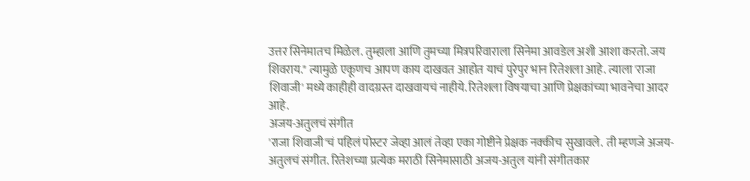उत्तर सिनेमातच मिळेल. तुम्हाला आणि तुमच्या मित्रपरिवाराला सिनेमा आवडेल अशी आशा करतो. जय शिवराय." त्यामुळे एकूणच आपण काय दाखवत आहोत याचं पुरेपुर भान रितेशला आहे. त्याला 'राजा शिवाजी' मध्ये काहीही वादग्रस्त दाखवायचं नाहीये. रितेशला विषयाचा आणि प्रेक्षकांच्या भावनेचा आदर आहे.
अजय-अतुलचं संगीत
'राजा शिवाजी'चं पहिलं पोस्टर जेव्हा आलं तेव्हा एका गोष्टीने प्रेक्षक नक्कीच सुखावले. ती म्हणजे अजय-अतुलचं संगीत. रितेशच्या प्रत्येक मराठी सिनेमासाठी अजय-अतुल यांनी संगीतकार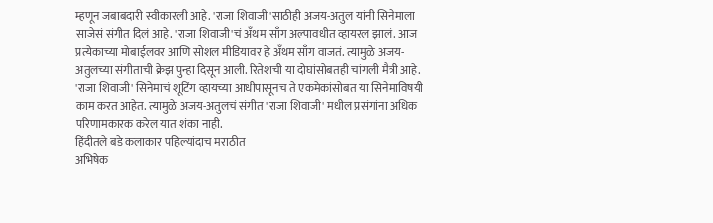म्हणून जबाबदारी स्वीकारली आहे. 'राजा शिवाजी'साठीही अजय-अतुल यांनी सिनेमाला साजेसं संगीत दिलं आहे. 'राजा शिवाजी'चं अँथम साँग अल्पावधीत व्हायरल झालं. आज प्रत्येकाच्या मोबाईलवर आणि सोशल मीडियावर हे अँथम साँग वाजतं. त्यामुळे अजय-अतुलच्या संगीताची क्रेझ पुन्हा दिसून आली. रितेशची या दोघांसोबतही चांगली मैत्री आहे. 'राजा शिवाजी' सिनेमाचं शूटिंग व्हायच्या आधीपासूनच ते एकमेकांसोबत या सिनेमाविषयी काम करत आहेत. त्यामुळे अजय-अतुलचं संगीत 'राजा शिवाजी' मधील प्रसंगांना अधिक परिणामकारक करेल यात शंका नाही.
हिंदीतले बडे कलाकार पहिल्यांदाच मराठीत
अभिषेक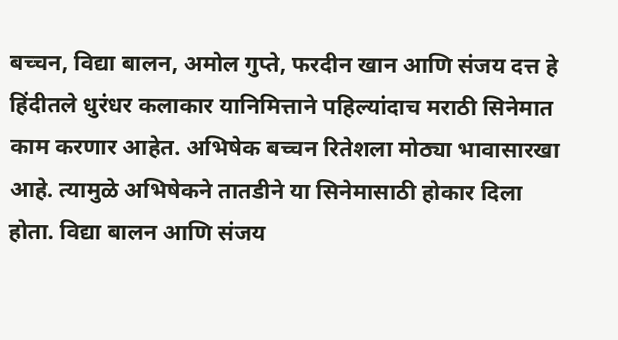बच्चन, विद्या बालन, अमोल गुप्ते, फरदीन खान आणि संजय दत्त हे हिंदीतले धुरंधर कलाकार यानिमित्ताने पहिल्यांदाच मराठी सिनेमात काम करणार आहेत. अभिषेक बच्चन रितेशला मोठ्या भावासारखा आहे. त्यामुळे अभिषेकने तातडीने या सिनेमासाठी होकार दिला होता. विद्या बालन आणि संजय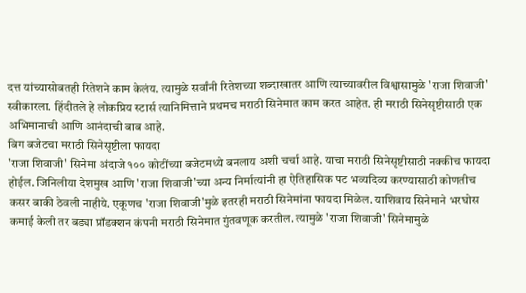दत्त यांच्यासोबतही रितेशने काम केलंय. त्यामुळे सर्वांनी रितेशच्या शब्दाखातर आणि त्याच्यावरील विश्वासामुळे 'राजा शिवाजी' स्वीकारला. हिंदीतले हे लोकप्रिय स्टार्स त्यानिमित्ताने प्रथमच मराठी सिनेमात काम करत आहेत. ही मराठी सिनेसृष्टीसाठी एक अभिमानाची आणि आनंदाची बाब आहे.
बिग बजेटचा मराठी सिनेसृष्टीला फायदा
'राजा शिवाजी' सिनेमा अंदाजे १०० कोटींच्या बजेटमध्ये बनलाय अशी चर्चा आहे. याचा मराठी सिनेसृष्टीसाठी नक्कीच फायदा होईल. जिनिलीया देशमुख आणि 'राजा शिवाजी'च्या अन्य निर्मात्यांनी हा ऐतिहासिक पट भव्यदिव्य करण्यासाठी कोणतीच कसर बाकी ठेवली नाहीये. एकूणच 'राजा शिवाजी'मुळे इतरही मराठी सिनेमांना फायदा मिळेल. याशिवाय सिनेमाने भरघोस कमाई केली तर बड्या प्रॉडक्शन कंपनी मराठी सिनेमात गुंतवणूक करतील. त्यामुळे 'राजा शिवाजी' सिनेमामुळे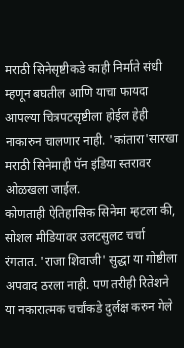मराठी सिनेसृष्टीकडे काही निर्माते संधी म्हणून बघतील आणि याचा फायदा आपल्या चित्रपटसृष्टीला होईल हेही नाकारुन चालणार नाही. 'कांतारा'सारखा मराठी सिनेमाही पॅन इंडिया स्तरावर ओळखला जाईल.
कोणताही ऐतिहासिक सिनेमा म्हटला की, सोशल मीडियावर उलटसुलट चर्चा रंगतात. 'राजा शिवाजी' सुद्धा या गोष्टीला अपवाद ठरला नाही. पण तरीही रितेशने या नकारात्मक चर्चांकडे दुर्लक्ष करुन गेले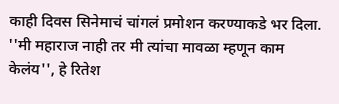काही दिवस सिनेमाचं चांगलं प्रमोशन करण्याकडे भर दिला. ''मी महाराज नाही तर मी त्यांचा मावळा म्हणून काम केलंय'', हे रितेश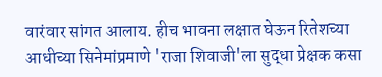वारंवार सांगत आलाय. हीच भावना लक्षात घेऊन रितेशच्या आधीच्या सिनेमांप्रमाणे 'राजा शिवाजी'ला सुद्धा प्रेक्षक कसा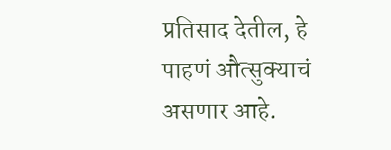प्रतिसाद देतील, हे पाहणं औत्सुक्याचं असणार आहे.